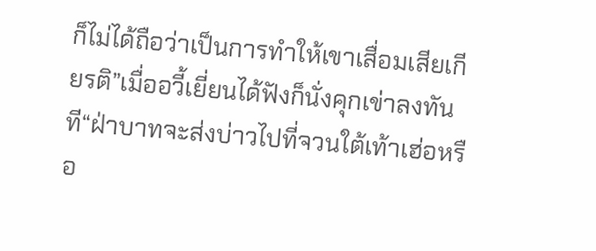ก็ไม่ได้ถือว่าเป็นการทำให้เขาเสื่อมเสียเกียรติ”เมื่ออวี้เยี่ยนได้ฟังก็นั่งคุกเข่าลงทันที“ฝ่าบาทจะส่งบ่าวไปที่จวนใต้เท้าเฮ่อหรือ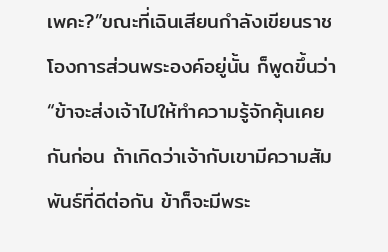เพคะ?”ขณะที่เฉินเสียนกำลังเขียนราชโองการส่วนพระองค์อยู่นั้น ก็พูดขึ้นว่า“ข้าจะส่งเจ้าไปให้ทำความรู้จักคุ้นเคยกันก่อน ถ้าเกิดว่าเจ้ากับเขามีความสัมพันธ์ที่ดีต่อกัน ข้าก็จะมีพระ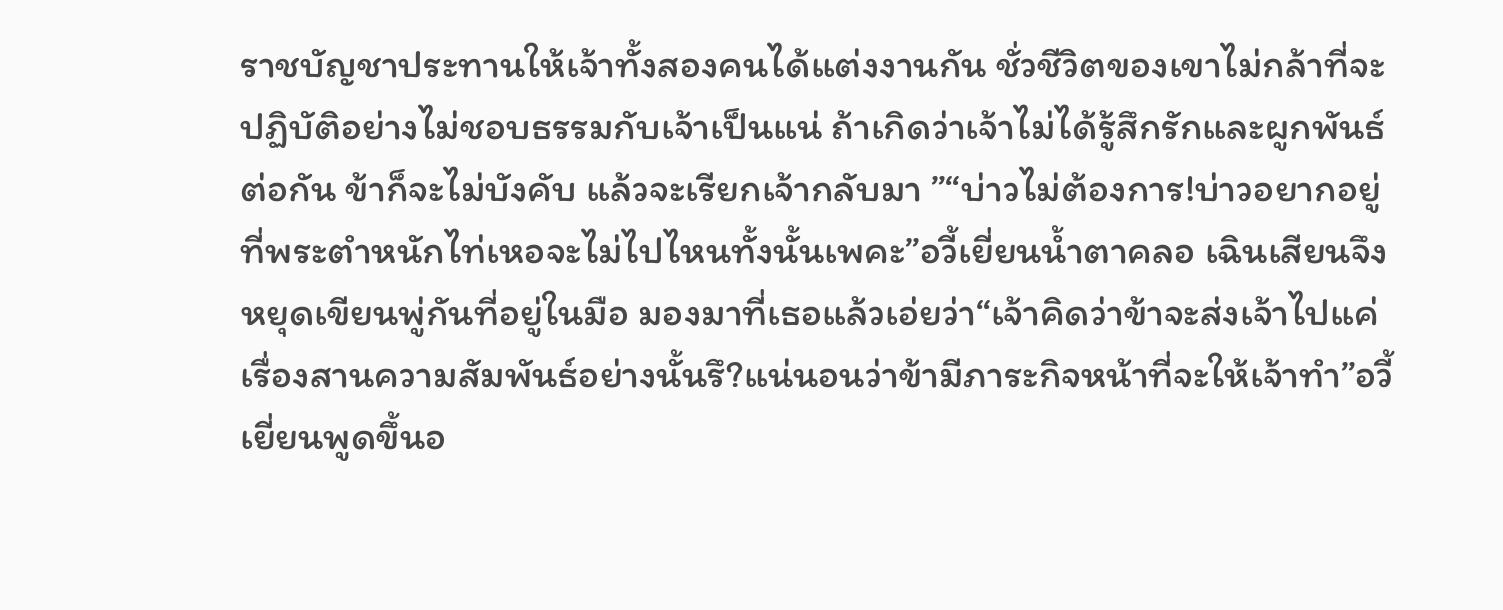ราชบัญชาประทานให้เจ้าทั้งสองคนได้แต่งงานกัน ชั่วชีวิตของเขาไม่กล้าที่จะปฏิบัติอย่างไม่ชอบธรรมกับเจ้าเป็นแน่ ถ้าเกิดว่าเจ้าไม่ได้รู้สึกรักและผูกพันธ์ต่อกัน ข้าก็จะไม่บังคับ แล้วจะเรียกเจ้ากลับมา ”“บ่าวไม่ต้องการ!บ่าวอยากอยู่ที่พระตำหนักไท่เหอจะไม่ไปไหนทั้งนั้นเพคะ”อวี้เยี่ยนนํ้าตาคลอ เฉินเสียนจึงหยุดเขียนพู่กันที่อยู่ในมือ มองมาที่เธอแล้วเอ่ยว่า“เจ้าคิดว่าข้าจะส่งเจ้าไปแค่เรื่องสานความสัมพันธ์อย่างนั้นรึ?แน่นอนว่าข้ามีภาระกิจหน้าที่จะให้เจ้าทำ”อวี้เยี่ยนพูดขึ้นอ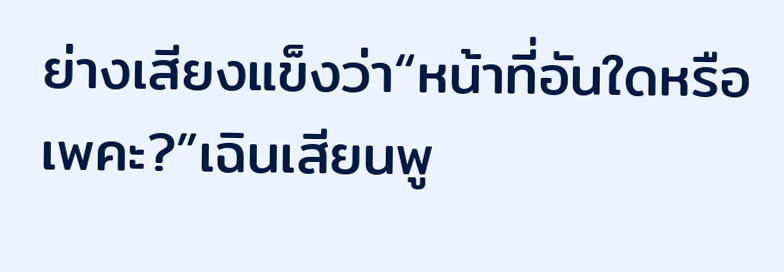ย่างเสียงแข็งว่า“หน้าที่อันใดหรือเพคะ?”เฉินเสียนพู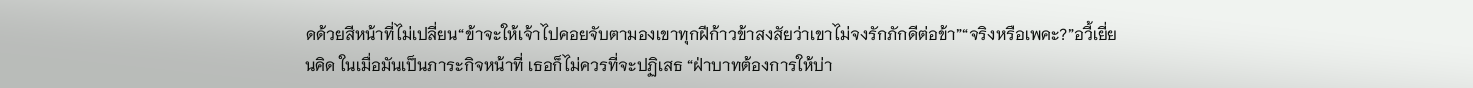ดด้วยสีหน้าที่ไม่เปลี่ยน“ข้าจะให้เจ้าไปคอยจับตามองเขาทุกฝีก้าวข้าสงสัยว่าเขาไม่จงรักภักดีต่อข้า”“จริงหรือเพคะ?”อวี้เยี่ยนคิด ในเมื่อมันเป็นภาระกิจหน้าที่ เธอก็ไม่ควรที่จะปฏิเสธ “ฝ่าบาทต้องการให้บ่า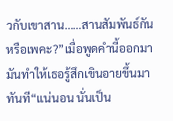วกับเขาสาน……สานสัมพันธ์กันหรือเพคะ?”เมื่อพูดคำนี้ออกมา มันทำให้เธอรู้สึกเขินอายขึ้นมาทันที“แน่นอน นั่นเป็น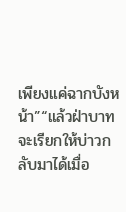เพียงแค่ฉากบังหน้า”“แล้วฝ่าบาทจะเรียกให้บ่าวกลับมาได้เมื่อ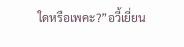ใดหรือเพคะ?”อวี้เยี่ยน